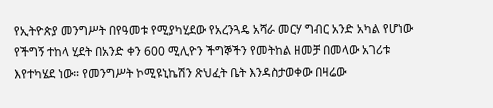የኢትዮጵያ መንግሥት በየዓመቱ የሚያካሂደው የአረንጓዴ አሻራ መርሃ ግብር አንድ አካል የሆነው የችግኝ ተከላ ሂደት በአንድ ቀን 600 ሚሊዮን ችግኞችን የመትከል ዘመቻ በመላው አገሪቱ እየተካሄደ ነው። የመንግሥት ኮሚዩኒኬሽን ጽህፈት ቤት እንዳስታወቀው በዛሬው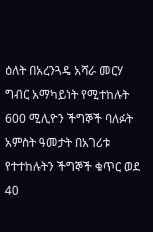ዕለት በአረንጓዴ አሻራ መርሃ ግብር አማካይነት የሚተከሉት 600 ሚሊዮን ችግኞች ባለፉት አምስት ዓመታት በአገሪቱ የተተከሉትን ችግኞች ቁጥር ወደ 40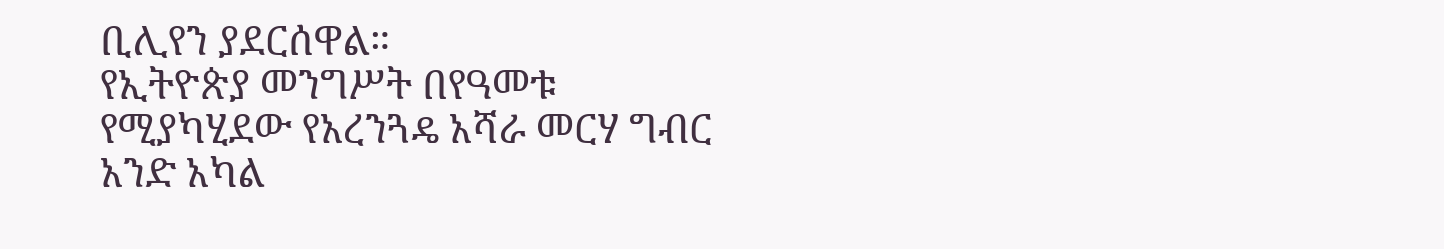ቢሊየን ያደርሰዋል።
የኢትዮጵያ መንግሥት በየዓመቱ የሚያካሂደው የአረንጓዴ አሻራ መርሃ ግብር አንድ አካል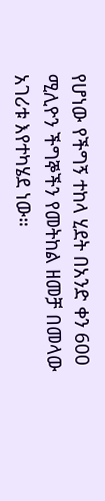የሆነው የችግኝ ተከላ ሂደት በአንድ ቀን 600 ሚሊዮን ችግኞችን የመትከል ዘመቻ በመላው አገሪቱ እየተካሄደ ነው።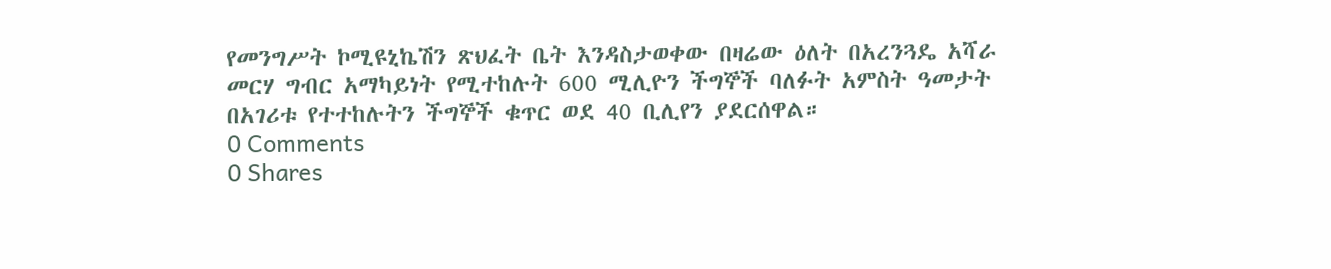የመንግሥት ኮሚዩኒኬሽን ጽህፈት ቤት እንዳስታወቀው በዛሬው ዕለት በአረንጓዴ አሻራ መርሃ ግብር አማካይነት የሚተከሉት 600 ሚሊዮን ችግኞች ባለፉት አምስት ዓመታት በአገሪቱ የተተከሉትን ችግኞች ቁጥር ወደ 40 ቢሊየን ያደርሰዋል።
0 Comments
0 Shares